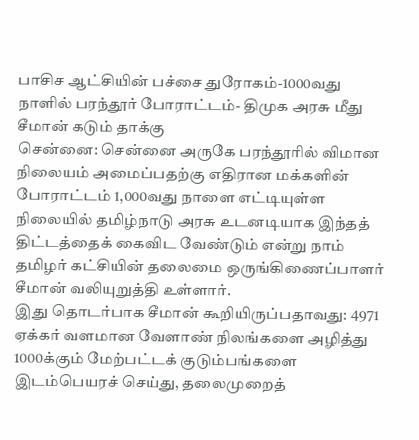பாசிச ஆட்சியின் பச்சை துரோகம்-1000வது நாளில் பரந்தூர் போராட்டம்- திமுக அரசு மீது சீமான் கடும் தாக்கு
சென்னை: சென்னை அருகே பரந்தூரில் விமான நிலையம் அமைப்பதற்கு எதிரான மக்களின் போராட்டம் 1,000வது நாளை எட்டியுள்ள நிலையில் தமிழ்நாடு அரசு உடனடியாக இந்தத் திட்டத்தைக் கைவிட வேண்டும் என்று நாம் தமிழர் கட்சியின் தலைமை ஒருங்கிணைப்பாளர் சீமான் வலியுறுத்தி உள்ளார்.
இது தொடர்பாக சீமான் கூறியிருப்பதாவது: 4971 ஏக்கர் வளமான வேளாண் நிலங்களை அழித்து 1000க்கும் மேற்பட்டக் குடும்பங்களை இடம்பெயரச் செய்து, தலைமுறைத்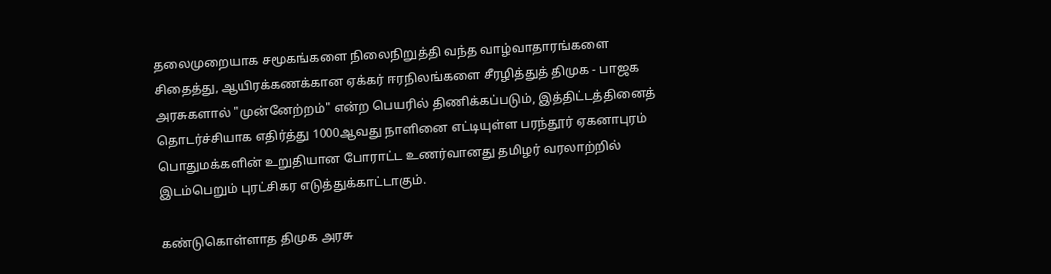தலைமுறையாக சமூகங்களை நிலைநிறுத்தி வந்த வாழ்வாதாரங்களை சிதைத்து, ஆயிரக்கணக்கான ஏக்கர் ஈரநிலங்களை சீரழித்துத் திமுக - பாஜக அரசுகளால் "முன்னேற்றம்" என்ற பெயரில் திணிக்கப்படும், இத்திட்டத்தினைத் தொடர்ச்சியாக எதிர்த்து 1000ஆவது நாளினை எட்டியுள்ள பரந்தூர் ஏகனாபுரம் பொதுமக்களின் உறுதியான போராட்ட உணர்வானது தமிழர் வரலாற்றில் இடம்பெறும் புரட்சிகர எடுத்துக்காட்டாகும்.

கண்டுகொள்ளாத திமுக அரசு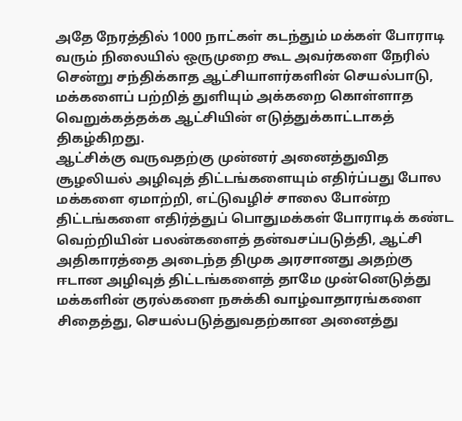அதே நேரத்தில் 1000 நாட்கள் கடந்தும் மக்கள் போராடி வரும் நிலையில் ஒருமுறை கூட அவர்களை நேரில் சென்று சந்திக்காத ஆட்சியாளர்களின் செயல்பாடு, மக்களைப் பற்றித் துளியும் அக்கறை கொள்ளாத வெறுக்கத்தக்க ஆட்சியின் எடுத்துக்காட்டாகத் திகழ்கிறது.
ஆட்சிக்கு வருவதற்கு முன்னர் அனைத்துவித சூழலியல் அழிவுத் திட்டங்களையும் எதிர்ப்பது போல மக்களை ஏமாற்றி, எட்டுவழிச் சாலை போன்ற திட்டங்களை எதிர்த்துப் பொதுமக்கள் போராடிக் கண்ட வெற்றியின் பலன்களைத் தன்வசப்படுத்தி, ஆட்சி அதிகாரத்தை அடைந்த திமுக அரசானது அதற்கு ஈடான அழிவுத் திட்டங்களைத் தாமே முன்னெடுத்து மக்களின் குரல்களை நசுக்கி வாழ்வாதாரங்களை சிதைத்து, செயல்படுத்துவதற்கான அனைத்து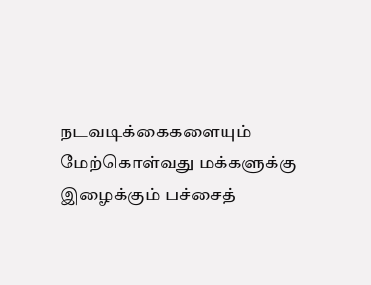நடவடிக்கைகளையும் மேற்கொள்வது மக்களுக்கு இழைக்கும் பச்சைத்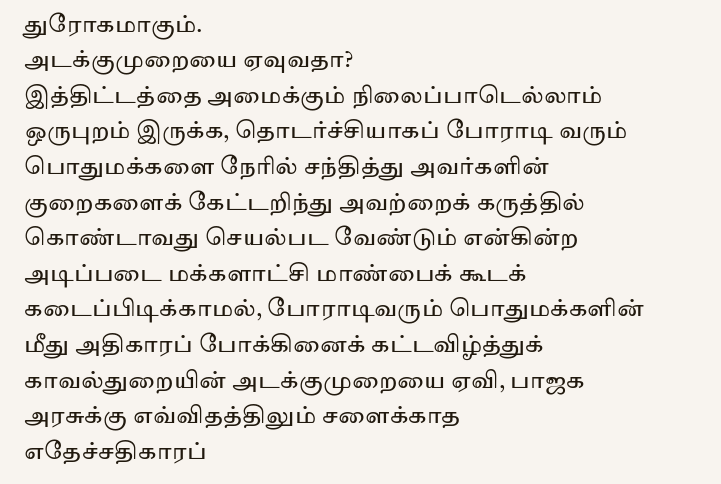துரோகமாகும்.
அடக்குமுறையை ஏவுவதா?
இத்திட்டத்தை அமைக்கும் நிலைப்பாடெல்லாம் ஒருபுறம் இருக்க, தொடர்ச்சியாகப் போராடி வரும் பொதுமக்களை நேரில் சந்தித்து அவர்களின் குறைகளைக் கேட்டறிந்து அவற்றைக் கருத்தில் கொண்டாவது செயல்பட வேண்டும் என்கின்ற அடிப்படை மக்களாட்சி மாண்பைக் கூடக் கடைப்பிடிக்காமல், போராடிவரும் பொதுமக்களின் மீது அதிகாரப் போக்கினைக் கட்டவிழ்த்துக் காவல்துறையின் அடக்குமுறையை ஏவி, பாஜக அரசுக்கு எவ்விதத்திலும் சளைக்காத எதேச்சதிகாரப்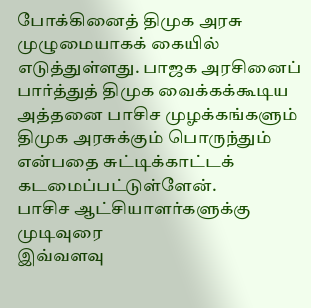போக்கினைத் திமுக அரசு முழுமையாகக் கையில் எடுத்துள்ளது. பாஜக அரசினைப் பார்த்துத் திமுக வைக்கக்கூடிய அத்தனை பாசிச முழக்கங்களும் திமுக அரசுக்கும் பொருந்தும் என்பதை சுட்டிக்காட்டக் கடமைப்பட்டுள்ளேன்.
பாசிச ஆட்சியாளர்களுக்கு முடிவுரை
இவ்வளவு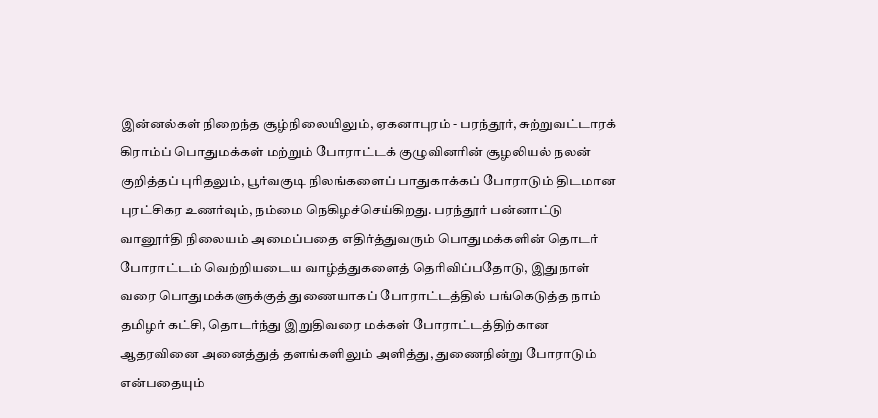இன்னல்கள் நிறைந்த சூழ்நிலையிலும், ஏகனாபுரம் - பரந்தூர், சுற்றுவட்டாரக் கிராம்ப் பொதுமக்கள் மற்றும் போராட்டக் குழுவினரின் சூழலியல் நலன் குறித்தப் புரிதலும், பூர்வகுடி நிலங்களைப் பாதுகாக்கப் போராடும் திடமான புரட்சிகர உணர்வும், நம்மை நெகிழச்செய்கிறது. பரந்தூர் பன்னாட்டு வானூர்தி நிலையம் அமைப்பதை எதிர்த்துவரும் பொதுமக்களின் தொடர் போராட்டம் வெற்றியடைய வாழ்த்துகளைத் தெரிவிப்பதோடு, இதுநாள் வரை பொதுமக்களுக்குத் துணையாகப் போராட்டத்தில் பங்கெடுத்த நாம் தமிழர் கட்சி, தொடர்ந்து இறுதிவரை மக்கள் போராட்டத்திற்கான ஆதரவினை அனைத்துத் தளங்களிலும் அளித்து, துணைநின்று போராடும் என்பதையும்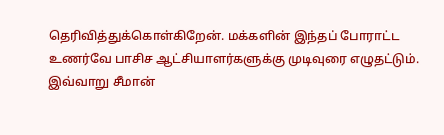தெரிவித்துக்கொள்கிறேன். மக்களின் இந்தப் போராட்ட உணர்வே பாசிச ஆட்சியாளர்களுக்கு முடிவுரை எழுதட்டும். இவ்வாறு சீமான்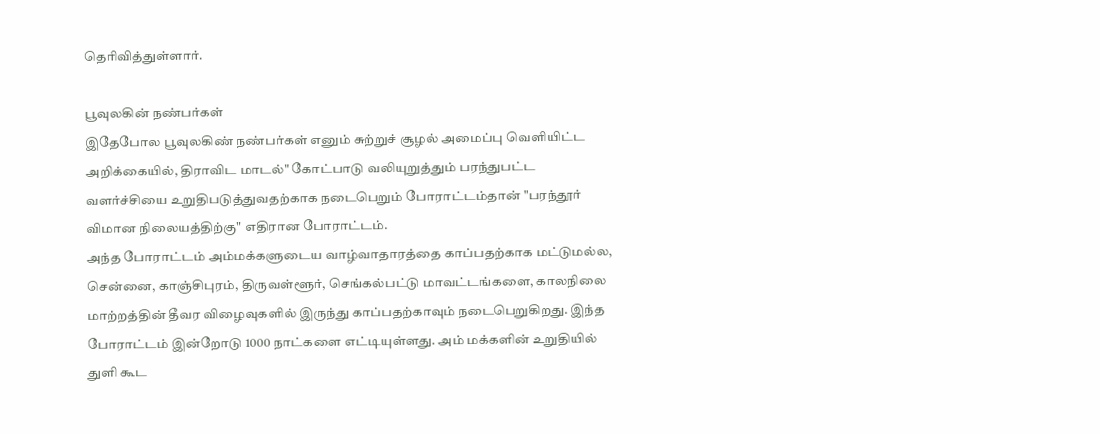தெரிவித்துள்ளார்.

பூவுலகின் நண்பர்கள்
இதேபோல பூவுலகிண் நண்பர்கள் எனும் சுற்றுச் சூழல் அமைப்பு வெளியிட்ட அறிக்கையில், திராவிட மாடல்" கோட்பாடு வலியுறுத்தும் பரந்துபட்ட வளர்ச்சியை உறுதிபடுத்துவதற்காக நடைபெறும் போராட்டம்தான் "பரந்தூர் விமான நிலையத்திற்கு" எதிரான போராட்டம்.
அந்த போராட்டம் அம்மக்களுடைய வாழ்வாதாரத்தை காப்பதற்காக மட்டுமல்ல, சென்னை, காஞ்சிபுரம், திருவள்ளூர், செங்கல்பட்டு மாவட்டங்களை, காலநிலை மாற்றத்தின் தீவர விழைவுகளில் இருந்து காப்பதற்காவும் நடைபெறுகிறது. இந்த போராட்டம் இன்றோடு 1000 நாட்களை எட்டியுள்ளது. அம் மக்களின் உறுதியில் துளி கூட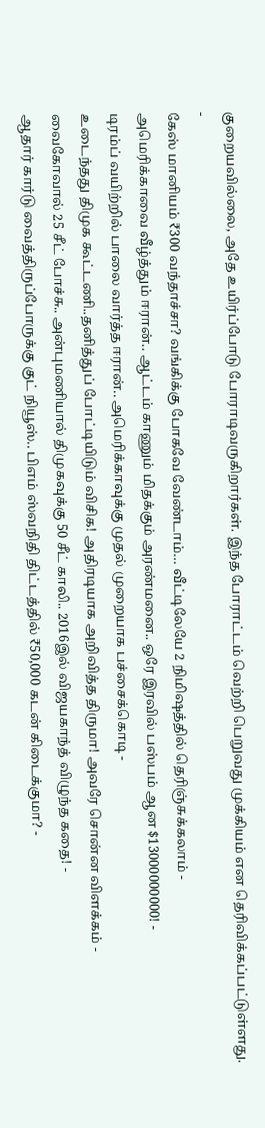குறையவில்லை, அதே உயிர்ப்போடு போராடிவருகிறார்கள். இந்த போராட்டம் வெற்றி பெறுவது முக்கியம் என தெரிவிக்கப்பட்டுள்ளது.
-
கேஸ் மானியம் ₹300 வந்தாச்சா? வங்கிக்கு போகவே வேண்டாம்… வீட்டிலேயே 2 நிமிஷத்தில் தெரிஞ்சுக்கலாம் -
அமெரிக்காவை வீழ்த்தும் ஈரான்.. ஆட்டம் காணும் மிதக்கும் அரண்மனை.. ஒரே இரவில் பஸ்பம் ஆன $13000000000! -
டிரம்ப் வயிற்றில் பாலை வார்த்த ஈரான்.. அமெரிக்காவுக்கு முதல் முறையாக பச்சைக்கொடி -
உடைந்தது திமுக கூட்டணி..தனித்துப் போட்டியிடும் விசிக! அதிரடியாக அறிவித்த திருமா! அவரே சொன்ன விளக்கம் -
வைகோவால் 25 சீட் போச்சு.. அன்புமணியால் திமுகவுக்கு 50 சீட் காலி.. 2016இல் விஜயகாந்த் விழுந்த கதை! -
ஆதார் கார்டு வைத்திருப்போருக்கு குட் நியூஸ்.. பிஎம் ஸ்வநிதி திட்டத்தில் ₹50,000 கடன் கிடைக்குமா? -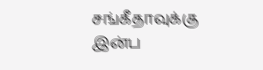சங்கீதாவுக்கு இன்ப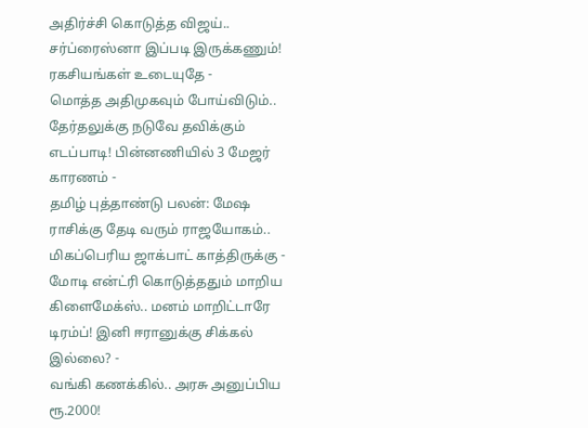அதிர்ச்சி கொடுத்த விஜய்.. சர்ப்ரைஸ்னா இப்படி இருக்கணும்! ரகசியங்கள் உடையுதே -
மொத்த அதிமுகவும் போய்விடும்.. தேர்தலுக்கு நடுவே தவிக்கும் எடப்பாடி! பின்னணியில் 3 மேஜர் காரணம் -
தமிழ் புத்தாண்டு பலன்: மேஷ ராசிக்கு தேடி வரும் ராஜயோகம்.. மிகப்பெரிய ஜாக்பாட் காத்திருக்கு -
மோடி என்ட்ரி கொடுத்ததும் மாறிய கிளைமேக்ஸ்.. மனம் மாறிட்டாரே டிரம்ப்! இனி ஈரானுக்கு சிக்கல் இல்லை? -
வங்கி கணக்கில்.. அரசு அனுப்பிய ரூ.2000!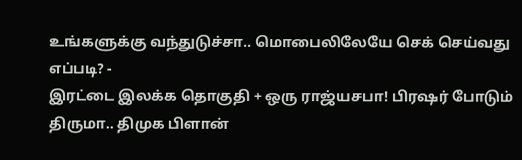உங்களுக்கு வந்துடுச்சா.. மொபைலிலேயே செக் செய்வது எப்படி? -
இரட்டை இலக்க தொகுதி + ஒரு ராஜ்யசபா! பிரஷர் போடும் திருமா.. திமுக பிளான்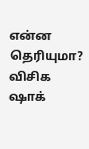என்ன தெரியுமா? விசிக ஷாக்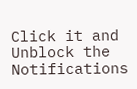Click it and Unblock the Notifications